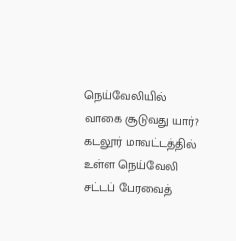நெய்வேலியில் வாகை சூடுவது யார்?
கடலூர் மாவட்டத்தில் உள்ள நெய்வேலி சட்டப் பேரவைத்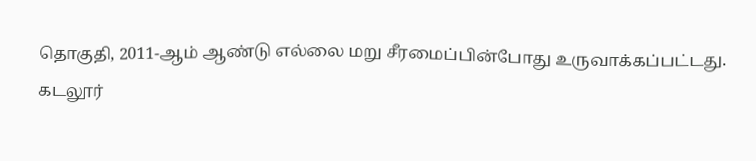தொகுதி, 2011-ஆம் ஆண்டு எல்லை மறு சீரமைப்பின்போது உருவாக்கப்பட்டது.
கடலூர்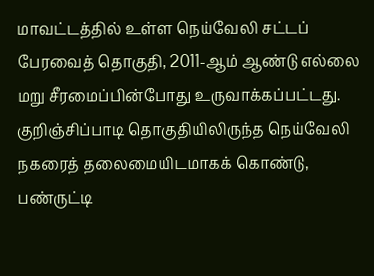மாவட்டத்தில் உள்ள நெய்வேலி சட்டப் பேரவைத் தொகுதி, 2011-ஆம் ஆண்டு எல்லை மறு சீரமைப்பின்போது உருவாக்கப்பட்டது. குறிஞ்சிப்பாடி தொகுதியிலிருந்த நெய்வேலி நகரைத் தலைமையிடமாகக் கொண்டு, பண்ருட்டி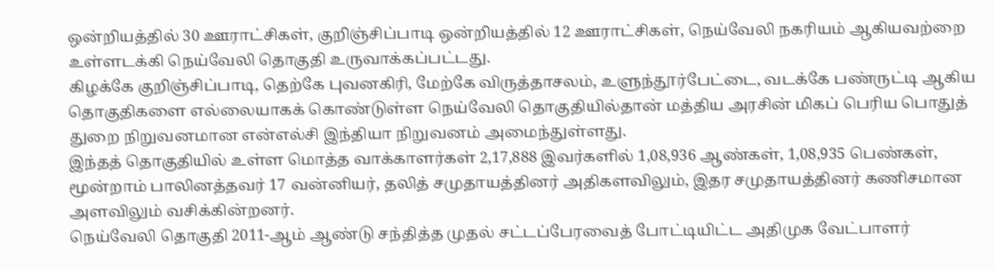ஒன்றியத்தில் 30 ஊராட்சிகள், குறிஞ்சிப்பாடி ஒன்றியத்தில் 12 ஊராட்சிகள், நெய்வேலி நகரியம் ஆகியவற்றை உள்ளடக்கி நெய்வேலி தொகுதி உருவாக்கப்பட்டது.
கிழக்கே குறிஞ்சிப்பாடி, தெற்கே புவனகிரி, மேற்கே விருத்தாசலம், உளுந்தூர்பேட்டை, வடக்கே பண்ருட்டி ஆகிய தொகுதிகளை எல்லையாகக் கொண்டுள்ள நெய்வேலி தொகுதியில்தான் மத்திய அரசின் மிகப் பெரிய பொதுத் துறை நிறுவனமான என்எல்சி இந்தியா நிறுவனம் அமைந்துள்ளது.
இந்தத் தொகுதியில் உள்ள மொத்த வாக்காளர்கள் 2,17,888 இவர்களில் 1,08,936 ஆண்கள், 1,08,935 பெண்கள், மூன்றாம் பாலினத்தவர் 17 வன்னியர், தலித் சமுதாயத்தினர் அதிகளவிலும், இதர சமுதாயத்தினர் கணிசமான அளவிலும் வசிக்கின்றனர்.
நெய்வேலி தொகுதி 2011-ஆம் ஆண்டு சந்தித்த முதல் சட்டப்பேரவைத் போட்டியிட்ட அதிமுக வேட்பாளர்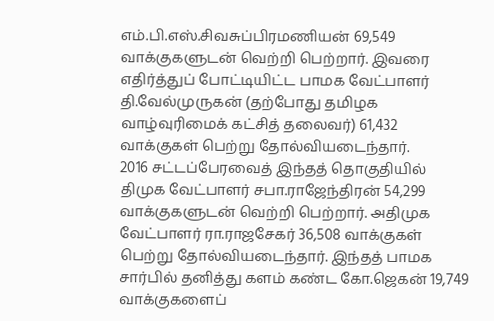எம்.பி.எஸ்.சிவசுப்பிரமணியன் 69,549 வாக்குகளுடன் வெற்றி பெற்றார். இவரை எதிர்த்துப் போட்டியிட்ட பாமக வேட்பாளர் தி.வேல்முருகன் (தற்போது தமிழக வாழ்வுரிமைக் கட்சித் தலைவர்) 61,432 வாக்குகள் பெற்று தோல்வியடைந்தார்.
2016 சட்டப்பேரவைத் இந்தத் தொகுதியில் திமுக வேட்பாளர் சபா.ராஜேந்திரன் 54,299 வாக்குகளுடன் வெற்றி பெற்றார். அதிமுக வேட்பாளர் ரா.ராஜசேகர் 36,508 வாக்குகள் பெற்று தோல்வியடைந்தார். இந்தத் பாமக சார்பில் தனித்து களம் கண்ட கோ.ஜெகன் 19,749 வாக்குகளைப்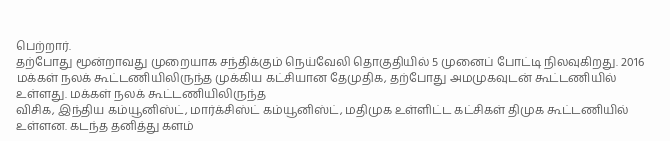பெற்றார்.
தற்போது மூன்றாவது முறையாக சந்திக்கும் நெய்வேலி தொகுதியில் 5 முனைப் போட்டி நிலவுகிறது. 2016 மக்கள் நலக் கூட்டணியிலிருந்த முக்கிய கட்சியான தேமுதிக, தற்போது அமமுகவுடன் கூட்டணியில் உள்ளது. மக்கள் நலக் கூட்டணியிலிருந்த
விசிக, இந்திய கம்யூனிஸ்ட், மார்க்சிஸ்ட் கம்யூனிஸ்ட், மதிமுக உள்ளிட்ட கட்சிகள் திமுக கூட்டணியில் உள்ளன. கடந்த தனித்து களம்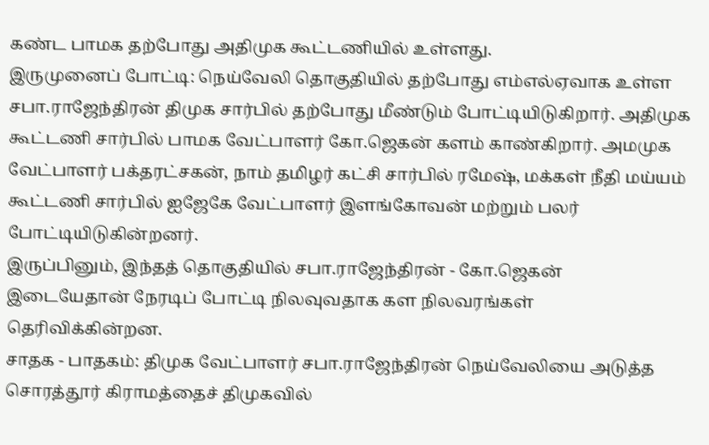கண்ட பாமக தற்போது அதிமுக கூட்டணியில் உள்ளது.
இருமுனைப் போட்டி: நெய்வேலி தொகுதியில் தற்போது எம்எல்ஏவாக உள்ள சபா.ராஜேந்திரன் திமுக சார்பில் தற்போது மீண்டும் போட்டியிடுகிறார். அதிமுக கூட்டணி சார்பில் பாமக வேட்பாளர் கோ.ஜெகன் களம் காண்கிறார். அமமுக வேட்பாளர் பக்தரட்சகன், நாம் தமிழர் கட்சி சார்பில் ரமேஷ், மக்கள் நீதி மய்யம் கூட்டணி சார்பில் ஐஜேகே வேட்பாளர் இளங்கோவன் மற்றும் பலர் போட்டியிடுகின்றனர்.
இருப்பினும், இந்தத் தொகுதியில் சபா.ராஜேந்திரன் - கோ.ஜெகன் இடையேதான் நேரடிப் போட்டி நிலவுவதாக கள நிலவரங்கள் தெரிவிக்கின்றன.
சாதக - பாதகம்: திமுக வேட்பாளர் சபா.ராஜேந்திரன் நெய்வேலியை அடுத்த சொரத்தூர் கிராமத்தைச் திமுகவில்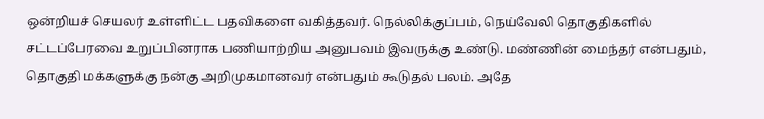ஒன்றியச் செயலர் உள்ளிட்ட பதவிகளை வகித்தவர். நெல்லிக்குப்பம், நெய்வேலி தொகுதிகளில் சட்டப்பேரவை உறுப்பினராக பணியாற்றிய அனுபவம் இவருக்கு உண்டு. மண்ணின் மைந்தர் என்பதும், தொகுதி மக்களுக்கு நன்கு அறிமுகமானவர் என்பதும் கூடுதல் பலம். அதே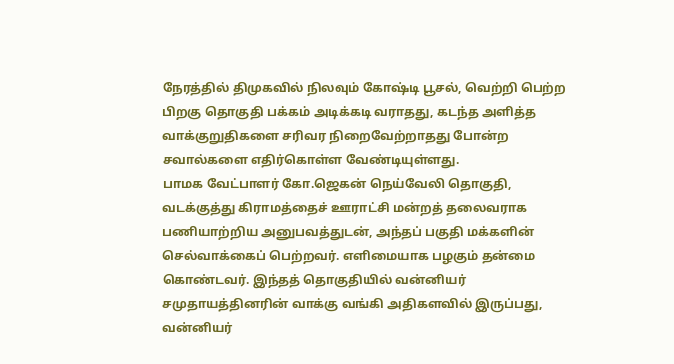நேரத்தில் திமுகவில் நிலவும் கோஷ்டி பூசல், வெற்றி பெற்ற பிறகு தொகுதி பக்கம் அடிக்கடி வராதது, கடந்த அளித்த வாக்குறுதிகளை சரிவர நிறைவேற்றாதது போன்ற சவால்களை எதிர்கொள்ள வேண்டியுள்ளது.
பாமக வேட்பாளர் கோ.ஜெகன் நெய்வேலி தொகுதி, வடக்குத்து கிராமத்தைச் ஊராட்சி மன்றத் தலைவராக பணியாற்றிய அனுபவத்துடன், அந்தப் பகுதி மக்களின் செல்வாக்கைப் பெற்றவர். எளிமையாக பழகும் தன்மை கொண்டவர். இந்தத் தொகுதியில் வன்னியர் சமுதாயத்தினரின் வாக்கு வங்கி அதிகளவில் இருப்பது, வன்னியர்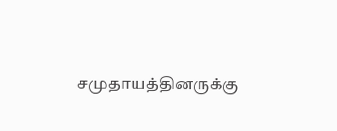சமுதாயத்தினருக்கு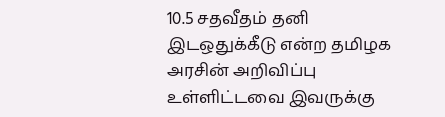10.5 சதவீதம் தனி இடஒதுக்கீடு என்ற தமிழக அரசின் அறிவிப்பு உள்ளிட்டவை இவருக்கு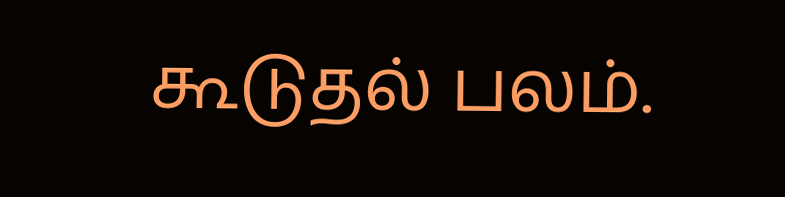கூடுதல் பலம்.